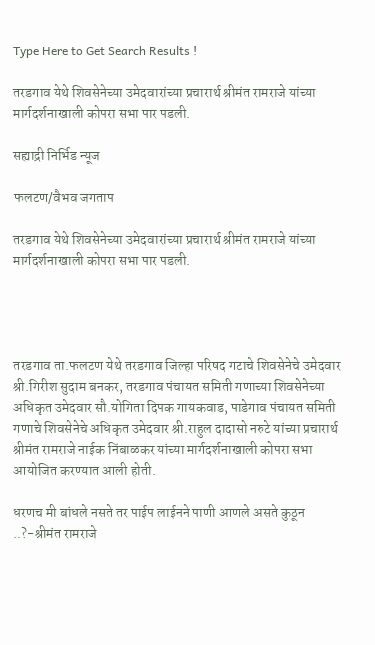Type Here to Get Search Results !

तरडगाव येथे शिवसेनेच्या उमेदवारांच्या प्रचारार्थ श्रीमंत रामराजे यांच्या मार्गदर्शनाखाली कोपरा सभा पार पडली.

सह्याद्री निर्भिड न्यूज

फलटण/वैभव जगताप

तरडगाव येथे शिवसेनेच्या उमेदवारांच्या प्रचारार्थ श्रीमंत रामराजे यांच्या मार्गदर्शनाखाली कोपरा सभा पार पडली.




तरडगाव ता.फलटण येथे तरडगाव जिल्हा परिषद गटाचे शिवसेनेचे उमेदवार श्री.गिरीश सुदाम बनकर, तरडगाव पंचायत समिती गणाच्या शिवसेनेच्या अधिकृत उमेदवार सौ.योगिता दिपक गायकवाड, पाडेगाव पंचायत समिती गणाचे शिवसेनेचे अधिकृत उमेदवार श्री.राहुल दादासो नरुटे यांच्या प्रचारार्थ श्रीमंत रामराजे नाईक निंबाळकर यांच्या मार्गदर्शनाखाली कोपरा सभा आयोजित करण्यात आली होती.

धरणच मी बांधले नसते तर पाईप लाईनने पाणी आणले असते कुठून ..?-श्रीमंत रामराजे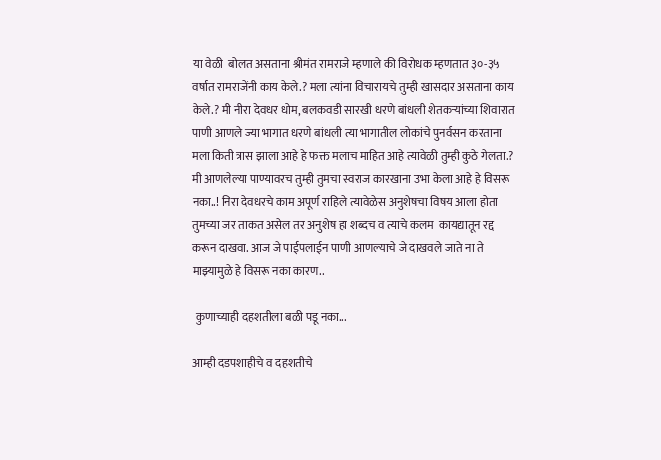या वेळी  बोलत असताना श्रीमंत रामराजे म्हणाले की विरोधक म्हणतात ३०-३५ वर्षात रामराजेंनी काय केले.? मला त्यांना विचारायचे तुम्ही खासदार असताना काय केले.? मी नीरा देवधर धोम, बलकवडी सारखी धरणे बांधली शेतकऱ्यांच्या शिवारात पाणी आणले ज्या भागात धरणे बांधली त्या भागातील लोकांचे पुनर्वसन करताना मला किती त्रास झाला आहे हे फक्त मलाच माहित आहे त्यावेळी तुम्ही कुठे गेलता.? मी आणलेल्या पाण्यावरच तुम्ही तुमचा स्वराज कारखाना उभा केला आहे हे विसरू नका..! निरा देवधरचे काम अपूर्ण राहिले त्यावेळेस अनुशेषचा विषय आला होता तुमच्या जर ताकत असेल तर अनुशेष हा शब्दच व त्याचे कलम  कायद्यातून रद्द करून दाखवा. आज जे पाईपलाईन पाणी आणल्याचे जे दाखवले जाते ना ते माझ्यामुळे हे विसरू नका कारण..

 कुणाच्याही दहशतीला बळी पडू नका...

आम्ही दडपशाहीचे व दहशतीचे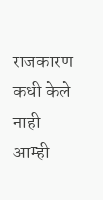राजकारण कधी केले नाही आम्ही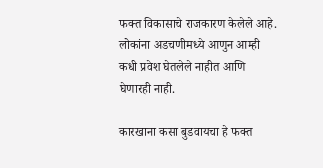फक्त विकासाचे राजकारण केलेले आहे. लोकांना अडचणीमध्ये आणुन आम्ही कधी प्रवेश घेतलेले नाहीत आणि घेणारही नाही.

कारखाना कसा बुडवायचा हे फक्त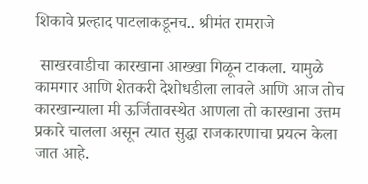शिकावे प्रल्हाद पाटलाकडूनच.. श्रीमंत रामराजे

 साखरवाडीचा कारखाना आख्खा गिळून टाकला. यामुळे  कामगार आणि शेतकरी देशोधडीला लावले आणि आज तोच कारखान्याला मी ऊर्जितावस्थेत आणला तो कारखाना उत्तम प्रकारे चालला असून त्यात सुद्धा राजकारणाचा प्रयत्न केला जात आहे.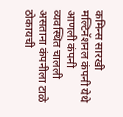कमिन्स सारखी मल्टिनॅशनल कंपनी येथे आणली कंपनी व्यवस्थित चालली असताना कंपनीला टाळे ठोकायची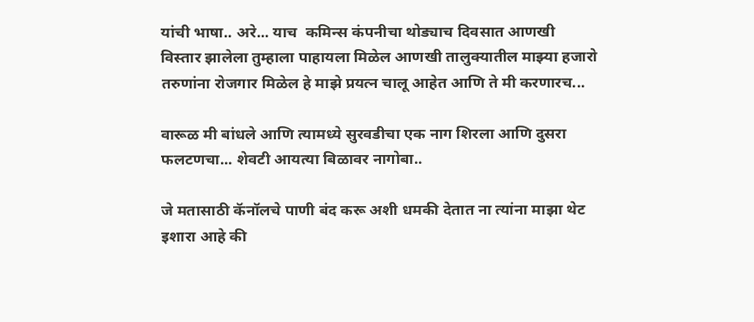यांची भाषा.. अरे... याच  कमिन्स कंपनीचा थोड्याच दिवसात आणखी विस्तार झालेला तुम्हाला पाहायला मिळेल आणखी तालुक्यातील माझ्या हजारो तरुणांना रोजगार मिळेल हे माझे प्रयत्न चालू आहेत आणि ते मी करणारच...

वारूळ मी बांधले आणि त्यामध्ये सुरवडीचा एक नाग शिरला आणि दुसरा फलटणचा... शेवटी आयत्या बिळावर नागोबा..

जे मतासाठी कॅनॉलचे पाणी बंद करू अशी धमकी देतात ना त्यांना माझा थेट इशारा आहे की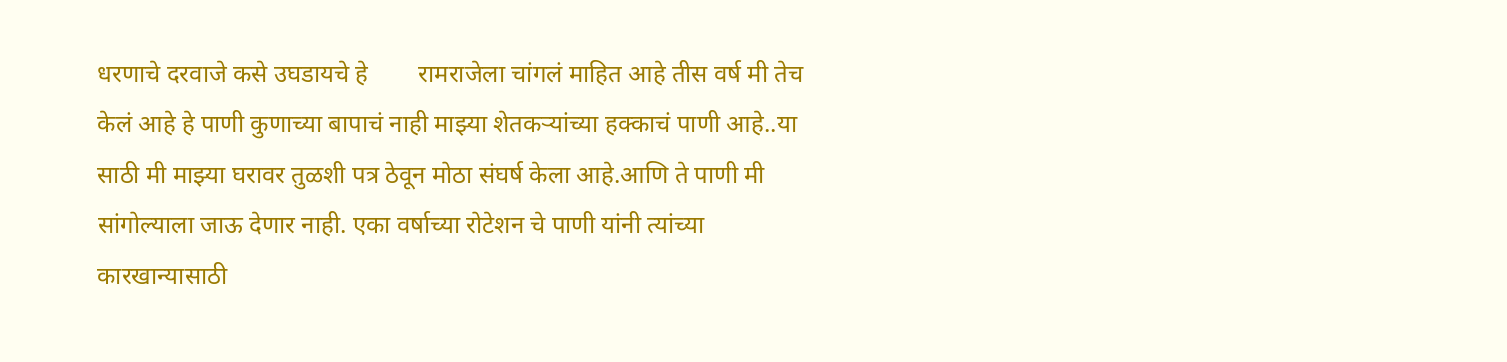धरणाचे दरवाजे कसे उघडायचे हे        रामराजेला चांगलं माहित आहे तीस वर्ष मी तेच केलं आहे हे पाणी कुणाच्या बापाचं नाही माझ्या शेतकऱ्यांच्या हक्काचं पाणी आहे..या साठी मी माझ्या घरावर तुळशी पत्र ठेवून मोठा संघर्ष केला आहे.आणि ते पाणी मी सांगोल्याला जाऊ देणार नाही. एका वर्षाच्या रोटेशन चे पाणी यांनी त्यांच्या कारखान्यासाठी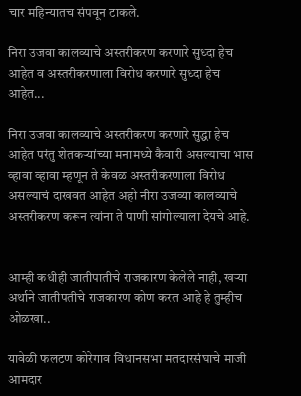चार महिन्यातच संपवून टाकले.

निरा उजवा कालव्याचे अस्तरीकरण करणारे सुध्दा हेच आहेत व अस्तरीकरणाला विरोध करणारे सुध्दा हेच आहेत...

निरा उजवा कालव्याचे अस्तरीकरण करणारे सुद्धा हेच आहेत परंतु शेतकऱ्यांच्या मनामध्ये कैवारी असल्याचा भास व्हावा व्हावा म्हणून ते केवळ अस्तरीकरणाला विरोध असल्याचं दाखवत आहेत अहो नीरा उजव्या कालव्याचे अस्तरीकरण करून त्यांना ते पाणी सांगोल्याला देयचे आहे.


आम्ही कधीही जातीपातीचे राजकारण केलेले नाही, खऱ्या अर्थाने जातीपतीचे राजकारण कोण करत आहे हे तुम्हीच ओळखा..

यावेळी फलटण कोरेगाव विधानसभा मतदारसंघाचे माजी आमदार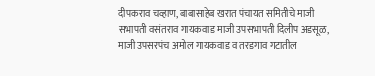दीपकराव चव्हाण, बाबासाहेब खरात पंचायत समितीचे माजी सभापती वसंतराव गायकवाड माजी उपसभापती दिलीप अडसूळ, माजी उपसरपंच अमोल गायकवाड व तरडगाव गटातील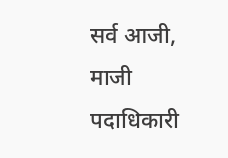सर्व आजी, माजी पदाधिकारी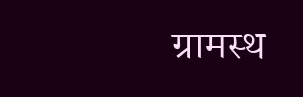ग्रामस्थ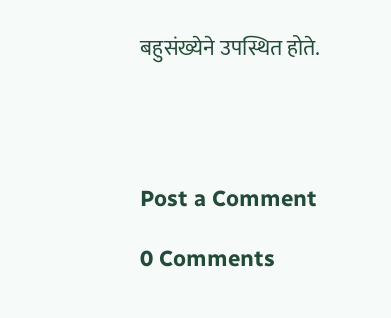बहुसंख्येने उपस्थित होते.




Post a Comment

0 Comments